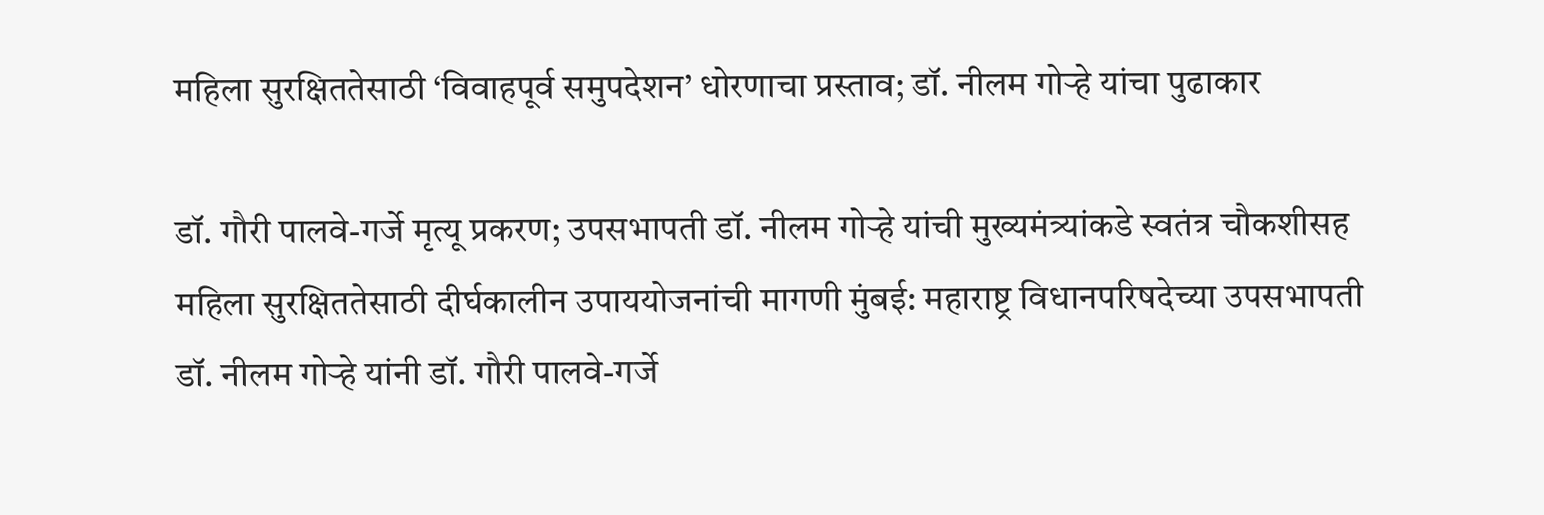महिला सुरक्षिततेसाठी ‘विवाहपूर्व समुपदेशन’ धोरणाचा प्रस्ताव; डॉ. नीलम गोऱ्हे यांचा पुढाकार

डॉ. गौरी पालवे-गर्जे मृत्यू प्रकरण; उपसभापती डॉ. नीलम गोऱ्हे यांची मुख्यमंत्र्यांकडे स्वतंत्र चौकशीसह महिला सुरक्षिततेसाठी दीर्घकालीन उपाययोजनांची मागणी मुंबई: महाराष्ट्र विधानपरिषदेच्या उपसभापती डॉ. नीलम गोऱ्हे यांनी डॉ. गौरी पालवे-गर्जे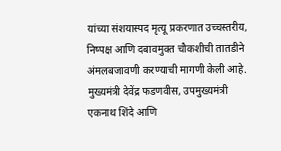यांच्या संशयास्पद मृत्यू प्रकरणात उच्चस्तरीय, निष्पक्ष आणि दबावमुक्त चौकशीची तातडीने अंमलबजावणी करण्याची मागणी केली आहे. मुख्यमंत्री देवेंद्र फडणवीस, उपमुख्यमंत्री एकनाथ शिंदे आणि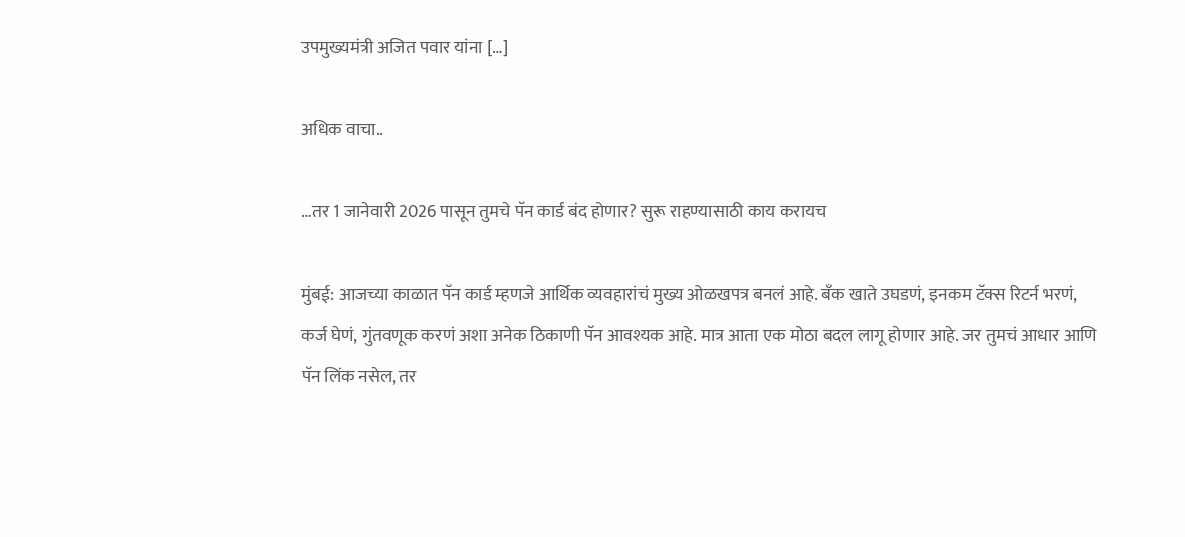उपमुख्यमंत्री अजित पवार यांना […]

अधिक वाचा..

…तर 1 जानेवारी 2026 पासून तुमचे पॅन कार्ड बंद होणार? सुरू राहण्यासाठी काय करायच

मुंबई: आजच्या काळात पॅन कार्ड म्हणजे आर्थिक व्यवहारांचं मुख्य ओळखपत्र बनलं आहे. बँक खाते उघडणं, इनकम टॅक्स रिटर्न भरणं, कर्ज घेणं, गुंतवणूक करणं अशा अनेक ठिकाणी पॅन आवश्यक आहे. मात्र आता एक मोठा बदल लागू होणार आहे. जर तुमचं आधार आणि पॅन लिंक नसेल, तर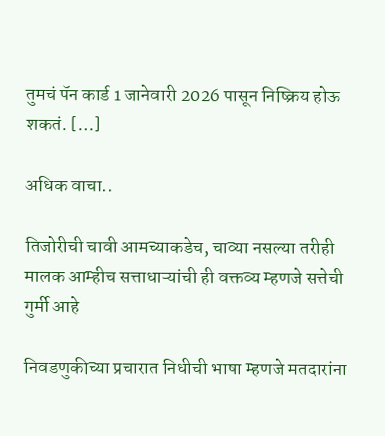तुमचं पॅन कार्ड 1 जानेवारी 2026 पासून निष्क्रिय होऊ शकतं. […]

अधिक वाचा..

तिजोरीची चावी आमच्याकडेच, चाव्या नसल्या तरीही मालक आम्हीच सत्ताधाऱ्यांची ही वक्तव्य म्हणजे सत्तेची गुर्मी आहे

निवडणुकीच्या प्रचारात निधीची भाषा म्हणजे मतदारांना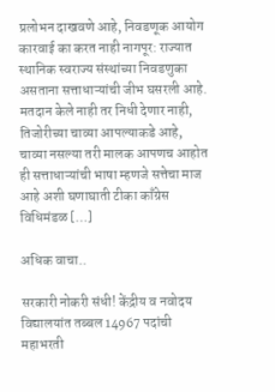प्रलोभन दाखवणे आहे, निवडणूक आयोग कारवाई का करत नाही नागपूर: राज्यात स्थानिक स्वराज्य संस्थांच्या निवडणुका असताना सत्ताधाऱ्यांची जीभ घसरली आहे. मतदान केले नाही तर निधी देणार नाही, तिजोरीच्या चाव्या आपल्याकडे आहे, चाव्या नसल्या तरी मालक आपणच आहोत ही सत्ताधाऱ्यांची भाषा म्हणजे सत्तेचा माज आहे अशी घणाघाती टीका काँग्रेस विधिमंडळ […]

अधिक वाचा..

सरकारी नोकरी संधी! केंद्रीय व नवोदय विद्यालयांत तब्बल 14967 पदांची महाभरती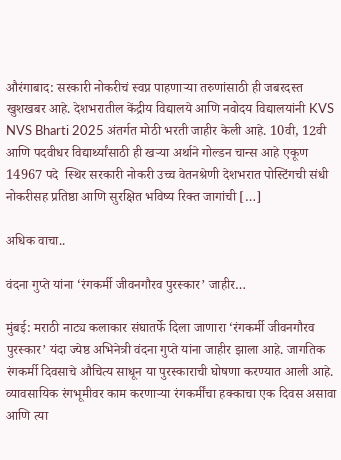औरंगाबाद: सरकारी नोकरीचं स्वप्न पाहणाऱ्या तरुणांसाठी ही जबरदस्त खुशखबर आहे. देशभरातील केंद्रीय विद्यालये आणि नवोदय विद्यालयांनी KVS NVS Bharti 2025 अंतर्गत मोठी भरती जाहीर केली आहे. 10वी, 12वी आणि पदवीधर विद्यार्थ्यांसाठी ही खऱ्या अर्थाने गोल्डन चान्स आहे एकूण 14967 पदे  स्थिर सरकारी नोकरी उच्च वेतनश्रेणी देशभरात पोस्टिंगची संधी नोकरीसह प्रतिष्ठा आणि सुरक्षित भविष्य रिक्त जागांची […]

अधिक वाचा..

वंदना गुप्ते यांना ‘रंगकर्मी जीवनगौरव पुरस्कार’ जाहीर…

मुंबई: मराठी नाट्य कलाकार संघातर्फे दिला जाणारा ‘रंगकर्मी जीवनगौरव पुरस्कार’ यंदा ज्येष्ठ अभिनेत्री वंदना गुप्ते यांना जाहीर झाला आहे. जागतिक रंगकर्मी दिवसाचे औचित्य साधून या पुरस्काराची घोषणा करण्यात आली आहे. व्यावसायिक रंगभूमीवर काम करणाऱ्या रंगकर्मींचा हक्काचा एक दिवस असावा आणि त्या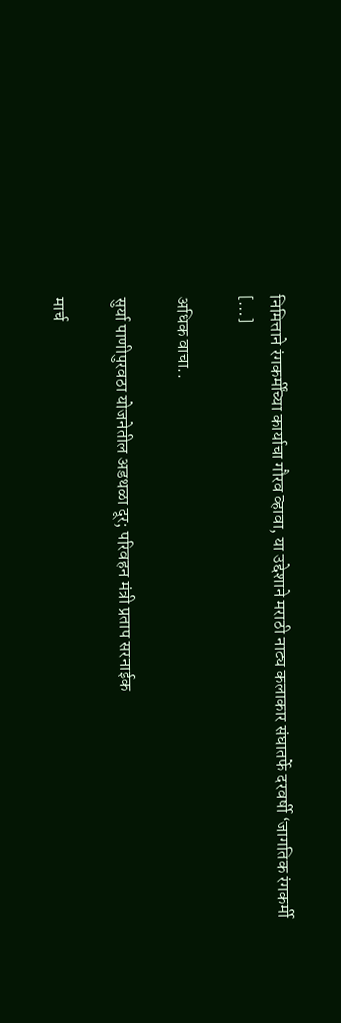निमित्ताने रंगकर्मींच्या कार्याचा गौरव व्हावा, या उद्देशाने मराठी नाट्य कलाकार संघातर्फे दरवर्षी ‘जागतिक रंगकर्मी […]

अधिक वाचा..

सुर्या पाणीपुरवठा योजनेतील अडथळा दूर; परिवहन मंत्री प्रताप सरनाईक

मार्च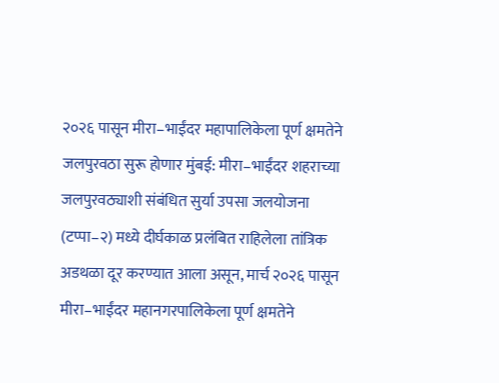२०२६ पासून मीरा–भाईंदर महापालिकेला पूर्ण क्षमतेने जलपुरवठा सुरू होणार मुंबई: मीरा–भाईंदर शहराच्या जलपुरवठ्याशी संबंधित सुर्या उपसा जलयोजना (टप्पा–२) मध्ये दीर्घकाळ प्रलंबित राहिलेला तांत्रिक अडथळा दूर करण्यात आला असून, मार्च २०२६ पासून मीरा–भाईंदर महानगरपालिकेला पूर्ण क्षमतेने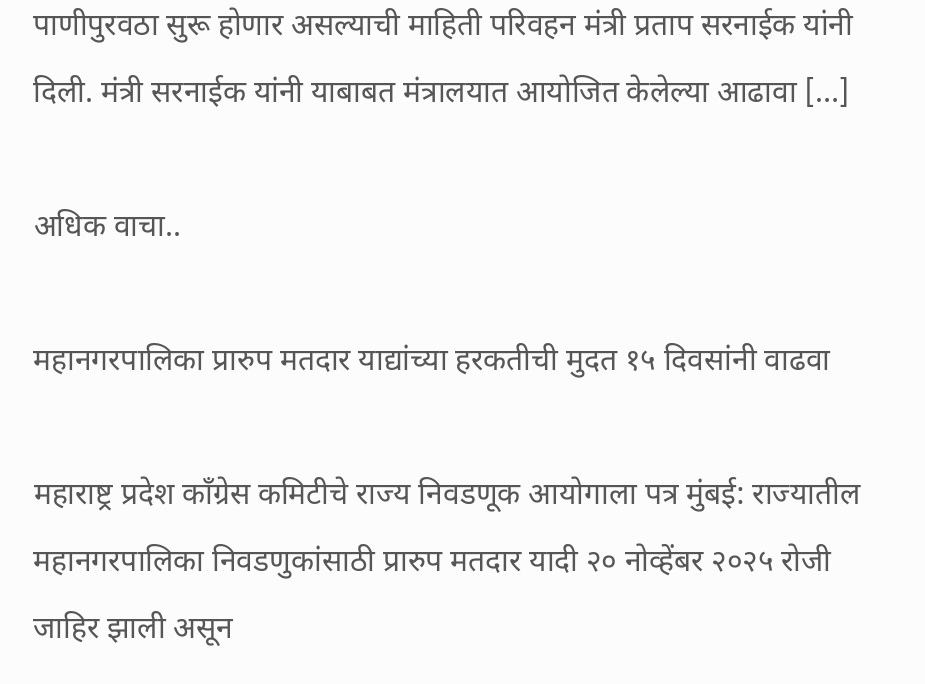पाणीपुरवठा सुरू होणार असल्याची माहिती परिवहन मंत्री प्रताप सरनाईक यांनी दिली. मंत्री सरनाईक यांनी याबाबत मंत्रालयात आयोजित केलेल्या आढावा […]

अधिक वाचा..

महानगरपालिका प्रारुप मतदार याद्यांच्या हरकतीची मुदत १५ दिवसांनी वाढवा

महाराष्ट्र प्रदेश काँग्रेस कमिटीचे राज्य निवडणूक आयोगाला पत्र मुंबई: राज्यातील महानगरपालिका निवडणुकांसाठी प्रारुप मतदार यादी २० नोव्हेंबर २०२५ रोजी जाहिर झाली असून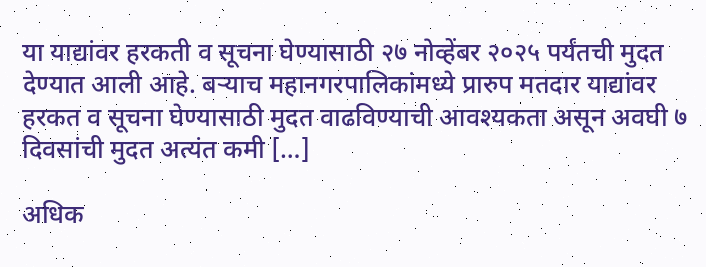या याद्यांवर हरकती व सूचना घेण्यासाठी २७ नोव्हेंबर २०२५ पर्यंतची मुदत देण्यात आली आहे. बऱ्याच महानगरपालिकांमध्ये प्रारुप मतदार याद्यांवर हरकत व सूचना घेण्यासाठी मुदत वाढविण्याची आवश्यकता असून अवघी ७ दिवसांची मुदत अत्यंत कमी […]

अधिक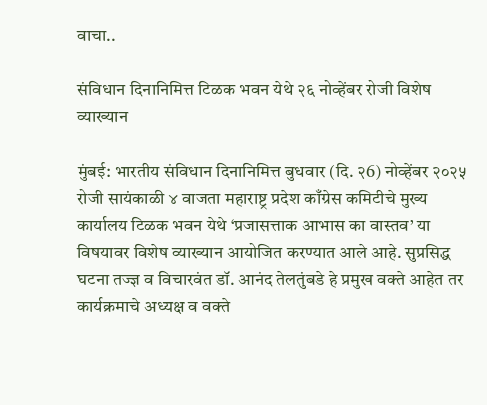वाचा..

संविधान दिनानिमित्त टिळक भवन येथे २६ नोव्हेंबर रोजी विशेष व्याख्यान

मुंबई: भारतीय संविधान दिनानिमित्त बुधवार (दि. २6) नोव्हेंबर २०२५ रोजी सायंकाळी ४ वाजता महाराष्ट्र प्रदेश काँग्रेस कमिटीचे मुख्य कार्यालय टिळक भवन येथे ‘प्रजासत्ताक आभास का वास्तव’ या विषयावर विशेष व्याख्यान आयोजित करण्यात आले आहे. सुप्रसिद्ध घटना तज्ज्ञ व विचारवंत डॉ. आनंद तेलतुंबडे हे प्रमुख वक्ते आहेत तर कार्यक्रमाचे अध्यक्ष व वक्ते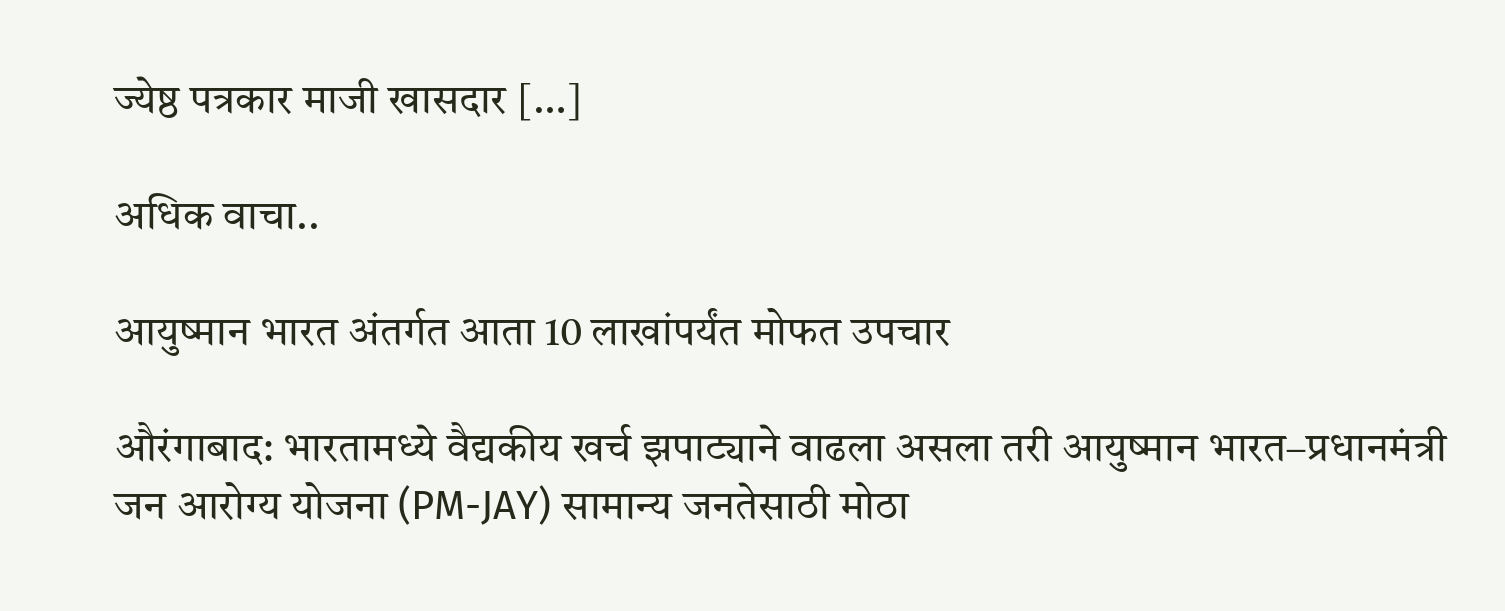ज्येष्ठ पत्रकार माजी खासदार […]

अधिक वाचा..

आयुष्मान भारत अंतर्गत आता 10 लाखांपर्यंत मोफत उपचार

औरंगाबाद: भारतामध्ये वैद्यकीय खर्च झपाट्याने वाढला असला तरी आयुष्मान भारत–प्रधानमंत्री जन आरोग्य योजना (PM-JAY) सामान्य जनतेसाठी मोठा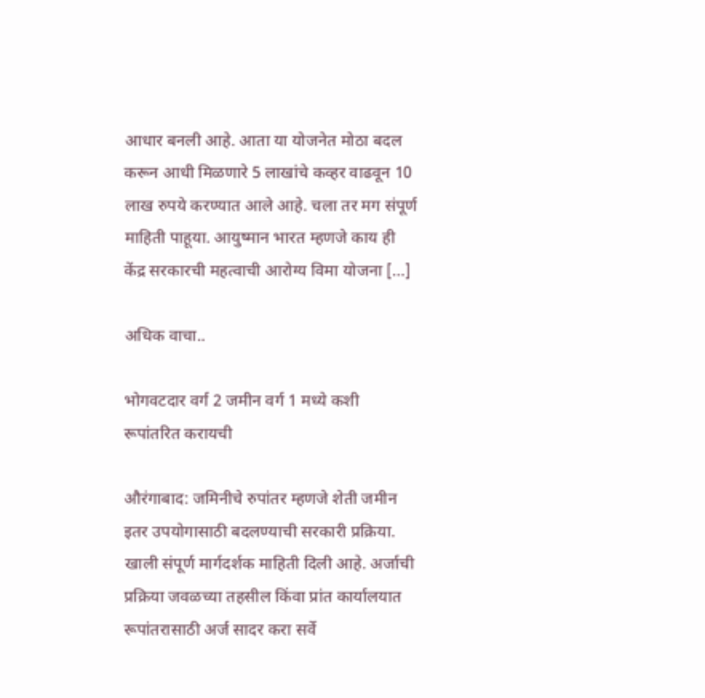आधार बनली आहे. आता या योजनेत मोठा बदल करून आधी मिळणारे 5 लाखांचे कव्हर वाढवून 10 लाख रुपये करण्यात आले आहे. चला तर मग संपूर्ण माहिती पाहूया. आयुष्मान भारत म्हणजे काय ही केंद्र सरकारची महत्वाची आरोग्य विमा योजना […]

अधिक वाचा..

भोगवटदार वर्ग 2 जमीन वर्ग 1 मध्ये कशी रूपांतरित करायची

औरंगाबाद: जमिनीचे रुपांतर म्हणजे शेती जमीन इतर उपयोगासाठी बदलण्याची सरकारी प्रक्रिया. खाली संपूर्ण मार्गदर्शक माहिती दिली आहे. अर्जाची प्रक्रिया जवळच्या तहसील किंवा प्रांत कार्यालयात रूपांतरासाठी अर्ज सादर करा सर्वे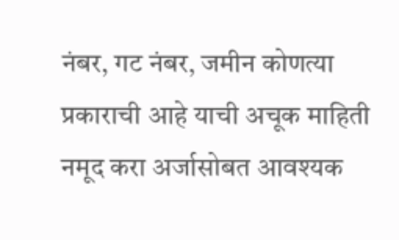नंबर, गट नंबर, जमीन कोणत्या प्रकाराची आहे याची अचूक माहिती नमूद करा अर्जासोबत आवश्यक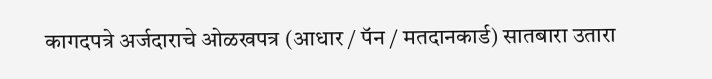कागदपत्रे अर्जदाराचे ओळखपत्र (आधार / पॅन / मतदानकार्ड) सातबारा उतारा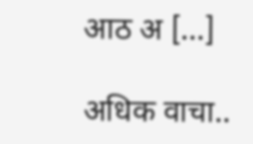आठ अ […]

अधिक वाचा..